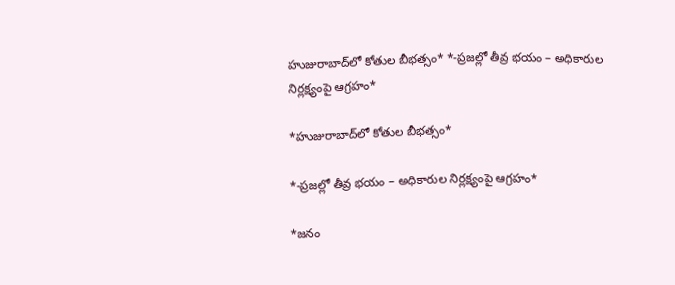హుజురాబాద్‌లో కోతుల బీభత్సం* *-ప్రజల్లో తీవ్ర భయం – అధికారుల నిర్లక్ష్యంపై ఆగ్రహం*

*హుజురాబాద్‌లో కోతుల బీభత్సం*

*-ప్రజల్లో తీవ్ర భయం – అధికారుల నిర్లక్ష్యంపై ఆగ్రహం*

*జనం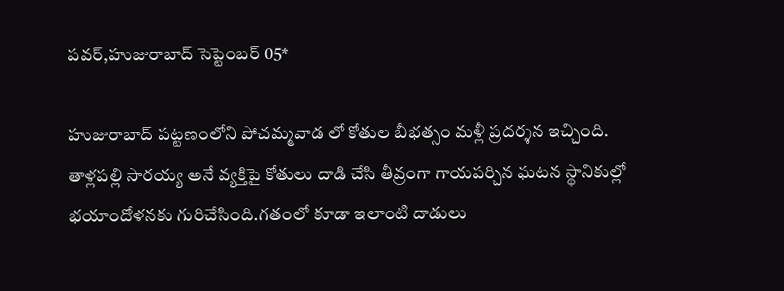పవర్,హుజురాబాద్ సెప్టెంబర్ 05*

హుజురాబాద్ పట్టణంలోని పోచమ్మవాడ లో కోతుల బీభత్సం మళ్లీ ప్రదర్శన ఇచ్చింది. తాళ్లపల్లి సారయ్య అనే వ్యక్తిపై కోతులు దాడి చేసి తీవ్రంగా గాయపర్చిన ఘటన స్థానికుల్లో భయాందోళనకు గురిచేసింది.గతంలో కూడా ఇలాంటి దాడులు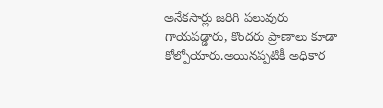అనేకసార్లు జరిగి పలువురు గాయపడ్డారు, కొందరు ప్రాణాలు కూడా కోల్పోయారు.అయినప్పటికీ అధికార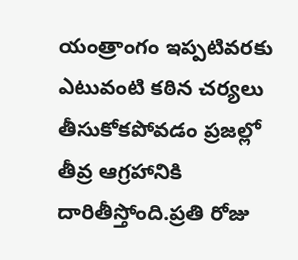యంత్రాంగం ఇప్పటివరకు ఎటువంటి కఠిన చర్యలు తీసుకోకపోవడం ప్రజల్లో తీవ్ర ఆగ్రహానికి దారితీస్తోంది.ప్రతి రోజు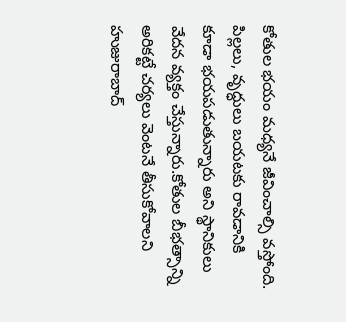కోతుల భయం మధ్యనే జీవించాల్సి వస్తోంది. పిల్లలు, వృద్ధులు బయటకు రావడానికి కూడా భయపడుతున్నారు అని స్థానికులు వేదన వ్యక్తం చేస్తున్నారు.కోతుల బీభత్సాన్ని అరికట్టే చర్యలు వెంటనే తీసుకోవాలని హుజురాబాద్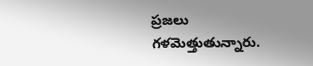ప్రజలు గళమెత్తుతున్నారు.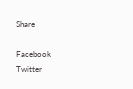Share

Facebook
Twitter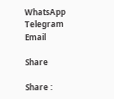WhatsApp
Telegram
Email

Share

Share :